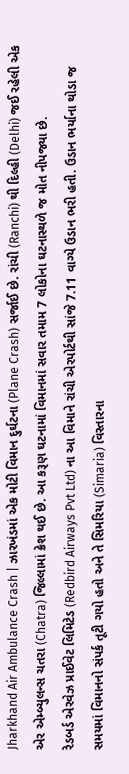Jharkhand Air Ambulance Crash | ઝારખંડમાં એક મોટી વિમાન દુર્ઘટના (Plane Crash) સર્જાઈ છે. રાંચી (Ranchi) થી દિલ્હી (Delhi) જઈ રહેલી એક એર એમ્બ્યુલન્સ ચતરા (Chatra) જિલ્લામાં ક્રેશ થઈ છે. આ કરૂણ ઘટનામાં વિમાનમાં સવાર તમામ 7 લોકોના ઘટનાસ્થળે જ મોત નીપજ્યા છે.
રેડબર્ડ એરવેઝ પ્રાઈવેટ લિમિટેડ (Redbird Airways Pvt Ltd) ના આ વિમાને રાંચી એરપોર્ટથી સાંજે 7.11 વાગ્યે ઉડાન ભરી હતી. ઉડાન ભર્યાના થોડા જ સમયમાં વિમાનનો સંપર્ક તૂટી ગયો હતો અને તે સિમરિયા (Simaria) વિસ્તારના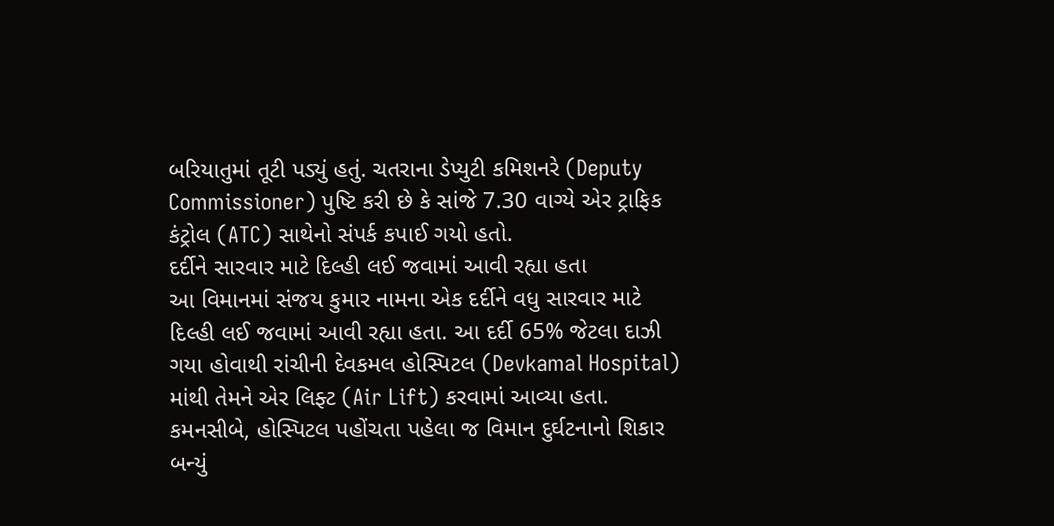બરિયાતુમાં તૂટી પડ્યું હતું. ચતરાના ડેપ્યુટી કમિશનરે (Deputy Commissioner) પુષ્ટિ કરી છે કે સાંજે 7.30 વાગ્યે એર ટ્રાફિક કંટ્રોલ (ATC) સાથેનો સંપર્ક કપાઈ ગયો હતો.
દર્દીને સારવાર માટે દિલ્હી લઈ જવામાં આવી રહ્યા હતા
આ વિમાનમાં સંજય કુમાર નામના એક દર્દીને વધુ સારવાર માટે દિલ્હી લઈ જવામાં આવી રહ્યા હતા. આ દર્દી 65% જેટલા દાઝી ગયા હોવાથી રાંચીની દેવકમલ હોસ્પિટલ (Devkamal Hospital) માંથી તેમને એર લિફ્ટ (Air Lift) કરવામાં આવ્યા હતા. કમનસીબે, હોસ્પિટલ પહોંચતા પહેલા જ વિમાન દુર્ઘટનાનો શિકાર બન્યું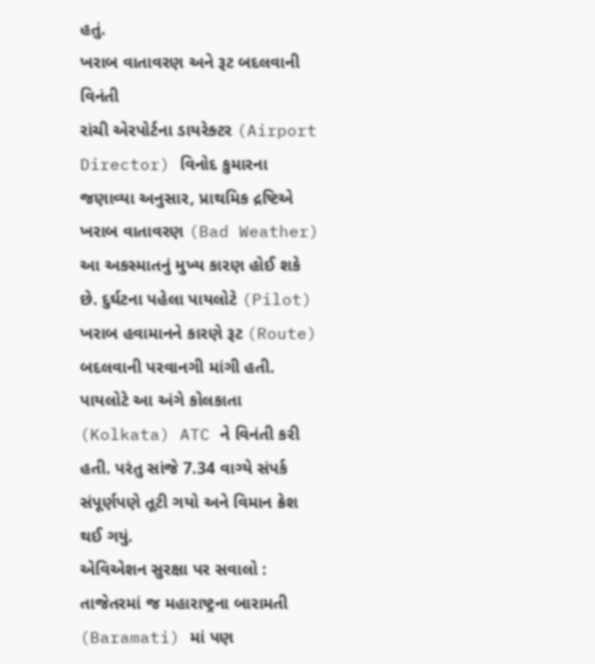હતું.
ખરાબ વાતાવરણ અને રૂટ બદલવાની વિનંતી
રાંચી એરપોર્ટના ડાયરેક્ટર (Airport Director) વિનોદ કુમારના જણાવ્યા અનુસાર, પ્રાથમિક દ્રષ્ટિએ ખરાબ વાતાવરણ (Bad Weather) આ અકસ્માતનું મુખ્ય કારણ હોઈ શકે છે. દુર્ઘટના પહેલા પાયલોટે (Pilot) ખરાબ હવામાનને કારણે રૂટ (Route) બદલવાની પરવાનગી માંગી હતી. પાયલોટે આ અંગે કોલકાતા (Kolkata) ATC ને વિનંતી કરી હતી. પરંતુ સાંજે 7.34 વાગ્યે સંપર્ક સંપૂર્ણપણે તૂટી ગયો અને વિમાન ક્રેશ થઈ ગયું.
એવિએશન સુરક્ષા પર સવાલો :
તાજેતરમાં જ મહારાષ્ટ્રના બારામતી (Baramati) માં પણ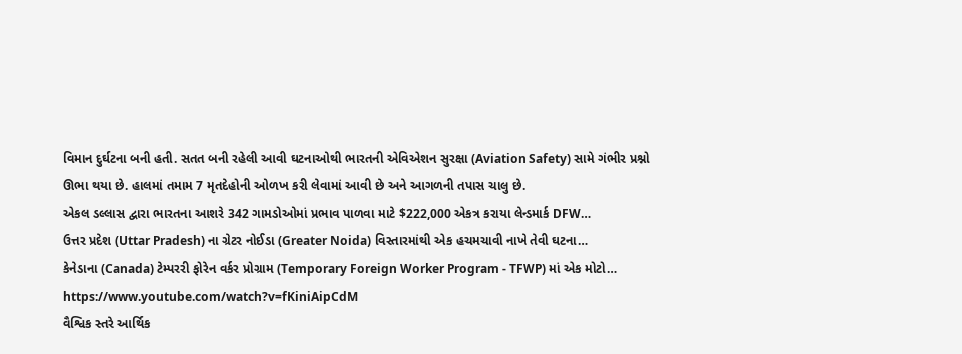વિમાન દુર્ઘટના બની હતી. સતત બની રહેલી આવી ઘટનાઓથી ભારતની એવિએશન સુરક્ષા (Aviation Safety) સામે ગંભીર પ્રશ્નો ઊભા થયા છે. હાલમાં તમામ 7 મૃતદેહોની ઓળખ કરી લેવામાં આવી છે અને આગળની તપાસ ચાલુ છે.
એકલ ડલ્લાસ દ્વારા ભારતના આશરે 342 ગામડોઓમાં પ્રભાવ પાળવા માટે $222,000 એકત્ર કરાયા લેન્ડમાર્ક DFW…
ઉત્તર પ્રદેશ (Uttar Pradesh) ના ગ્રેટર નોઈડા (Greater Noida) વિસ્તારમાંથી એક હચમચાવી નાખે તેવી ઘટના…
કેનેડાના (Canada) ટેમ્પરરી ફોરેન વર્કર પ્રોગ્રામ (Temporary Foreign Worker Program - TFWP) માં એક મોટો…
https://www.youtube.com/watch?v=fKiniAipCdM
વૈશ્વિક સ્તરે આર્થિક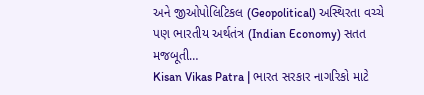અને જીઓપોલિટિકલ (Geopolitical) અસ્થિરતા વચ્ચે પણ ભારતીય અર્થતંત્ર (Indian Economy) સતત મજબૂતી…
Kisan Vikas Patra | ભારત સરકાર નાગરિકો માટે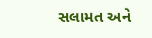સલામત અને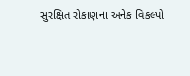સુરક્ષિત રોકાણના અનેક વિકલ્પો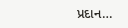પ્રદાન…